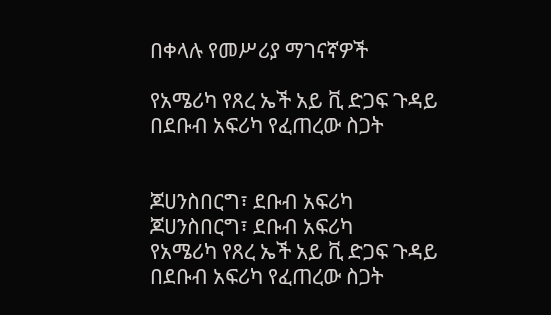በቀላሉ የመሥሪያ ማገናኛዎች

የአሜሪካ የጸረ ኤች አይ ቪ ድጋፍ ጉዳይ በደቡብ አፍሪካ የፈጠረው ስጋት


ጆሀንስበርግ፣ ደቡብ አፍሪካ
ጆሀንስበርግ፣ ደቡብ አፍሪካ
የአሜሪካ የጸረ ኤች አይ ቪ ድጋፍ ጉዳይ በደቡብ አፍሪካ የፈጠረው ስጋት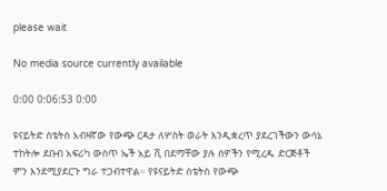please wait

No media source currently available

0:00 0:06:53 0:00

ዩናይትድ ስቴትስ አብዛኛው የውጭ ርዳታ ለሦስት ወራት እንዲቋረጥ ያደረገችውን ውሳኔ ተከትሎ ደቡብ አፍሪካ ውስጥ ኤች አይ ቪ በደማቸው ያሉ ሰዎችን የሚረዱ ድርጅቶች ምን እንደሚያደርጉ ግራ ተጋብተዋል። የዩናይትድ ስቴትስ የውጭ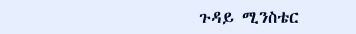ጉዳይ ሚንስቴር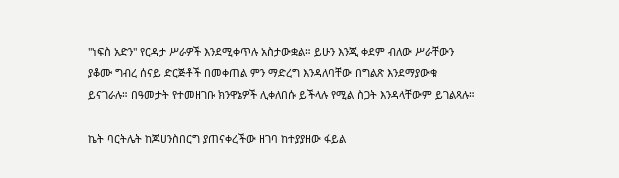"ነፍስ አድን" የርዳታ ሥራዎች እንደሚቀጥሉ አስታውቋል። ይሁን እንጂ ቀደም ብለው ሥራቸውን ያቆሙ ግብረ ሰናይ ድርጅቶች በመቀጠል ምን ማድረግ እንዳለባቸው በግልጽ እንደማያውቁ ይናገራሉ። በዓመታት የተመዘገቡ ክንዋኔዎች ሊቀለበሱ ይችላሉ የሚል ስጋት እንዳላቸውም ይገልጻሉ።

ኬት ባርትሌት ከጆሀንስበርግ ያጠናቀረችው ዘገባ ከተያያዘው ፋይል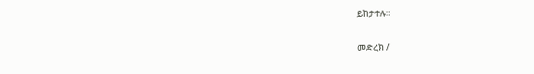ይከታተሉ።

መድረክ /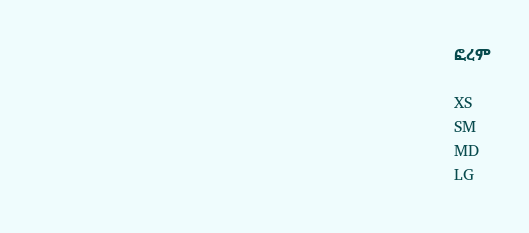ፎረም

XS
SM
MD
LG